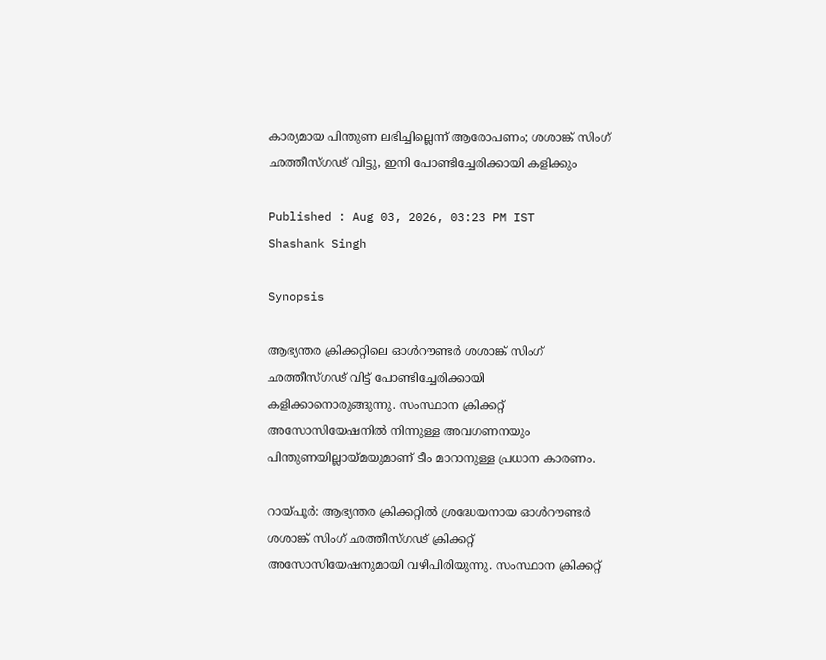കാര്യമായ പിന്തുണ ലഭിച്ചില്ലെന്ന് ആരോപണം; ശശാങ്ക് സിംഗ് ഛത്തീസ്ഗഢ് വിട്ടു, ഇനി പോണ്ടിച്ചേരിക്കായി കളിക്കും

Published : Aug 03, 2026, 03:23 PM IST
Shashank Singh

Synopsis

ആഭ്യന്തര ക്രിക്കറ്റിലെ ഓള്‍റൗണ്ടര്‍ ശശാങ്ക് സിംഗ് ഛത്തീസ്ഗഢ് വിട്ട് പോണ്ടിച്ചേരിക്കായി കളിക്കാനൊരുങ്ങുന്നു. സംസ്ഥാന ക്രിക്കറ്റ് അസോസിയേഷനില്‍ നിന്നുള്ള അവഗണനയും പിന്തുണയില്ലായ്മയുമാണ് ടീം മാറാനുള്ള പ്രധാന കാരണം.

റായ്പൂര്‍: ആഭ്യന്തര ക്രിക്കറ്റില്‍ ശ്രദ്ധേയനായ ഓള്‍റൗണ്ടര്‍ ശശാങ്ക് സിംഗ് ഛത്തീസ്ഗഢ് ക്രിക്കറ്റ് അസോസിയേഷനുമായി വഴിപിരിയുന്നു. സംസ്ഥാന ക്രിക്കറ്റ്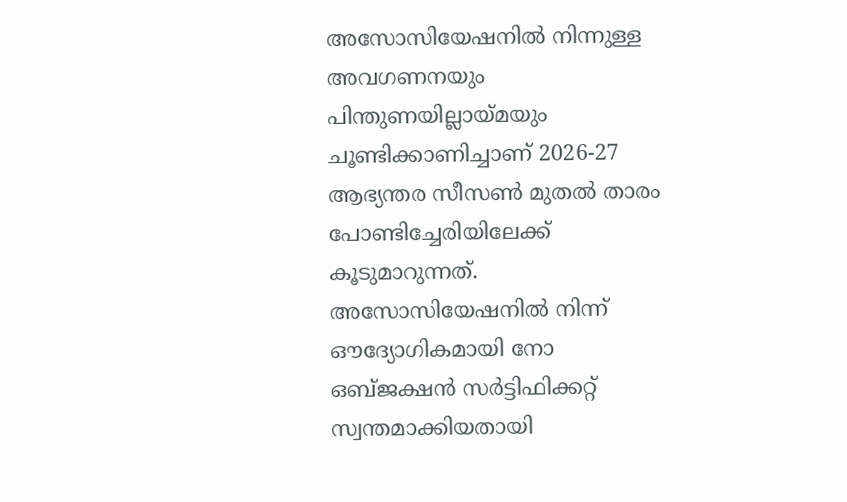അസോസിയേഷനില്‍ നിന്നുള്ള അവഗണനയും പിന്തുണയില്ലായ്മയും ചൂണ്ടിക്കാണിച്ചാണ് 2026-27 ആഭ്യന്തര സീസണ്‍ മുതല്‍ താരം പോണ്ടിച്ചേരിയിലേക്ക് കൂടുമാറുന്നത്. അസോസിയേഷനില്‍ നിന്ന് ഔദ്യോഗികമായി നോ ഒബ്ജക്ഷന്‍ സര്‍ട്ടിഫിക്കറ്റ് സ്വന്തമാക്കിയതായി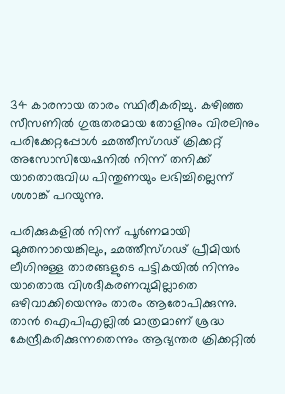34 കാരനായ താരം സ്ഥിരീകരിച്ചു. കഴിഞ്ഞ സീസണില്‍ ഗുരുതരമായ തോളിനും വിരലിനും പരിക്കേറ്റപ്പോള്‍ ഛത്തീസ്ഗഢ് ക്രിക്കറ്റ് അസോസിയേഷനില്‍ നിന്ന് തനിക്ക് യാതൊരുവിധ പിന്തുണയും ലഭിച്ചില്ലെന്ന് ശശാങ്ക് പറയുന്നു.

പരിക്കുകളില്‍ നിന്ന് പൂര്‍ണമായി മുക്തനായെങ്കിലും, ഛത്തീസ്ഗഢ് പ്രീമിയര്‍ ലീഗിനുള്ള താരങ്ങളുടെ പട്ടികയില്‍ നിന്നും യാതൊരു വിശദീകരണവുമില്ലാതെ ഒഴിവാക്കിയെന്നും താരം ആരോപിക്കുന്നു. താന്‍ ഐപിഎല്ലില്‍ മാത്രമാണ് ശ്രദ്ധ കേന്ദ്രീകരിക്കുന്നതെന്നും ആഭ്യന്തര ക്രിക്കറ്റില്‍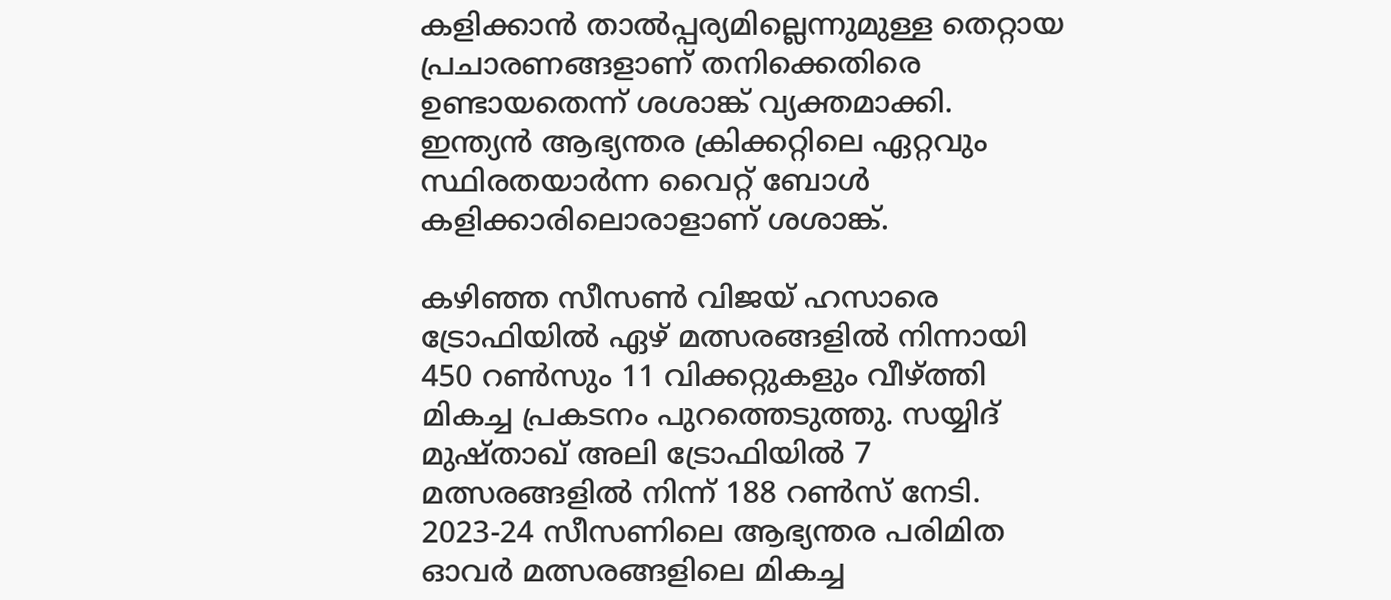കളിക്കാന്‍ താല്‍പ്പര്യമില്ലെന്നുമുള്ള തെറ്റായ പ്രചാരണങ്ങളാണ് തനിക്കെതിരെ ഉണ്ടായതെന്ന് ശശാങ്ക് വ്യക്തമാക്കി. ഇന്ത്യന്‍ ആഭ്യന്തര ക്രിക്കറ്റിലെ ഏറ്റവും സ്ഥിരതയാര്‍ന്ന വൈറ്റ് ബോള്‍ കളിക്കാരിലൊരാളാണ് ശശാങ്ക്.

കഴിഞ്ഞ സീസണ്‍ വിജയ് ഹസാരെ ട്രോഫിയില്‍ ഏഴ് മത്സരങ്ങളില്‍ നിന്നായി 450 റണ്‍സും 11 വിക്കറ്റുകളും വീഴ്ത്തി മികച്ച പ്രകടനം പുറത്തെടുത്തു. സയ്യിദ് മുഷ്താഖ് അലി ട്രോഫിയില്‍ 7 മത്സരങ്ങളില്‍ നിന്ന് 188 റണ്‍സ് നേടി. 2023-24 സീസണിലെ ആഭ്യന്തര പരിമിത ഓവര്‍ മത്സരങ്ങളിലെ മികച്ച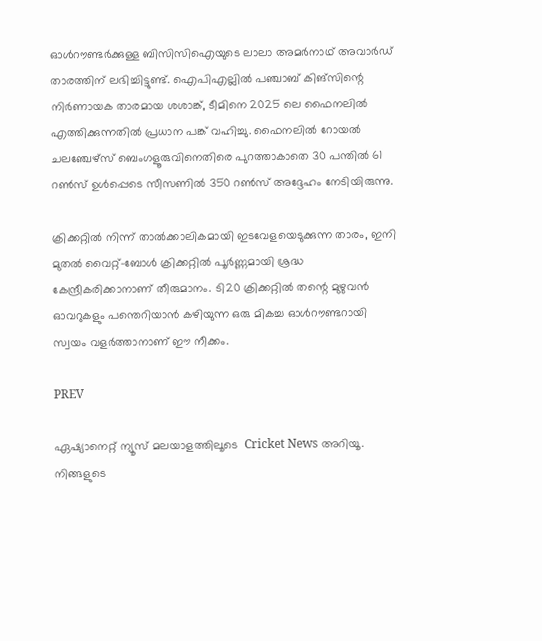ഓള്‍റൗണ്ടര്‍ക്കുള്ള ബിസിസിഐയുടെ ലാലാ അമര്‍നാഥ് അവാര്‍ഡ് താരത്തിന് ലഭിച്ചിട്ടുണ്ട്. ഐപിഎല്ലില്‍ പഞ്ചാബ് കിങ്‌സിന്റെ നിര്‍ണായക താരമായ ശശാങ്ക്, ടീമിനെ 2025 ലെ ഫൈനലില്‍ എത്തിക്കുന്നതില്‍ പ്രധാന പങ്ക് വഹിച്ചു. ഫൈനലില്‍ റോയല്‍ ചലഞ്ചേഴ്‌സ് ബെംഗളൂരുവിനെതിരെ പുറത്താകാതെ 30 പന്തില്‍ 61 റണ്‍സ് ഉള്‍പ്പെടെ സീസണില്‍ 350 റണ്‍സ് അദ്ദേഹം നേടിയിരുന്നു.

ക്രിക്കറ്റില്‍ നിന്ന് താല്‍ക്കാലികമായി ഇടവേളയെടുക്കുന്ന താരം, ഇനി മുതല്‍ വൈറ്റ്-ബോള്‍ ക്രിക്കറ്റില്‍ പൂര്‍ണ്ണമായി ശ്രദ്ധ കേന്ദ്രീകരിക്കാനാണ് തീരുമാനം. ടി20 ക്രിക്കറ്റില്‍ തന്റെ മുഴുവന്‍ ഓവറുകളും പന്തെറിയാന്‍ കഴിയുന്ന ഒരു മികച്ച ഓള്‍റൗണ്ടറായി സ്വയം വളര്‍ത്താനാണ് ഈ നീക്കം.

PREV

ഏഷ്യാനെറ്റ് ന്യൂസ് മലയാളത്തിലൂടെ  Cricket News അറിയൂ.  നിങ്ങളുടെ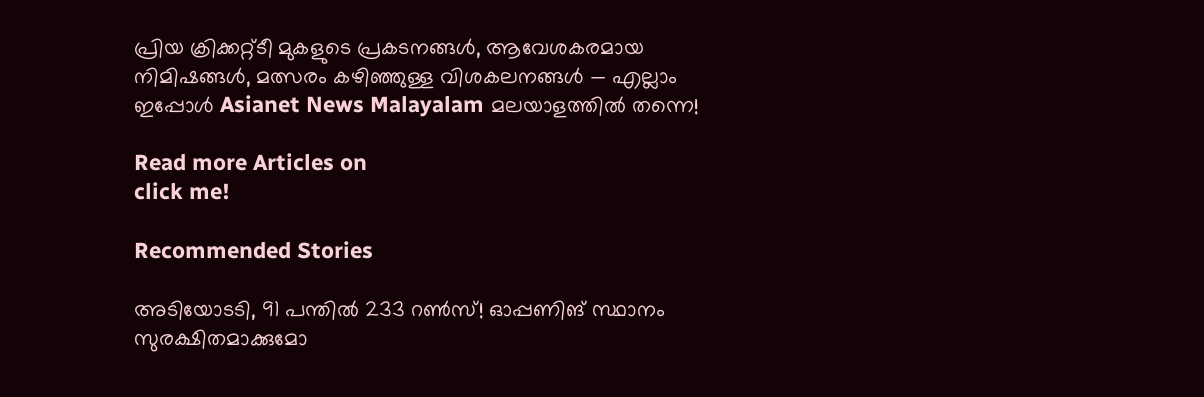പ്രിയ ക്രിക്കറ്റ്ടീ മുകളുടെ പ്രകടനങ്ങൾ, ആവേശകരമായ നിമിഷങ്ങൾ, മത്സരം കഴിഞ്ഞുള്ള വിശകലനങ്ങൾ — എല്ലാം ഇപ്പോൾ Asianet News Malayalam മലയാളത്തിൽ തന്നെ!

Read more Articles on
click me!

Recommended Stories

അടിയോടടി, 91 പന്തില്‍ 233 റണ്‍സ്! ഓപ്പണിങ് സ്ഥാനം സുരക്ഷിതമാക്കുമോ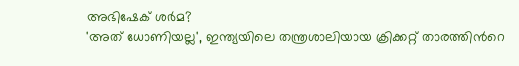അഭിഷേക് ശർമ?
'അത് ധോണിയല്ല', ഇന്ത്യയിലെ തന്ത്രശാലിയായ ക്രിക്കറ്റ് താരത്തിന്‍റെ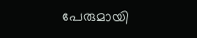പേരുമായി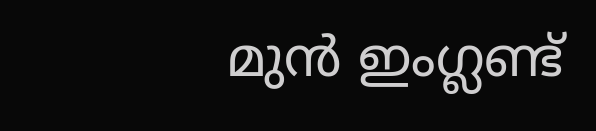മുന്‍ ഇംഗ്ലണ്ട്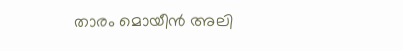താരം മൊയീൻ അലി